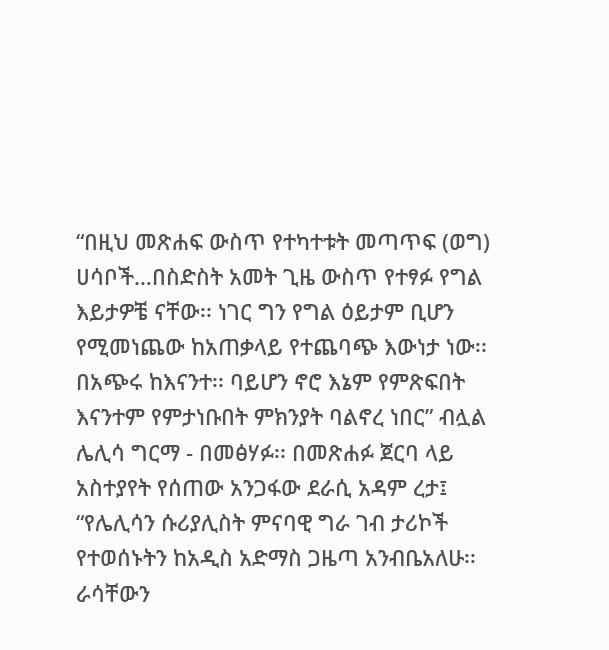“በዚህ መጽሐፍ ውስጥ የተካተቱት መጣጥፍ (ወግ) ሀሳቦች…በስድስት አመት ጊዜ ውስጥ የተፃፉ የግል እይታዎቼ ናቸው፡፡ ነገር ግን የግል ዕይታም ቢሆን የሚመነጨው ከአጠቃላይ የተጨባጭ እውነታ ነው፡፡ በአጭሩ ከእናንተ፡፡ ባይሆን ኖሮ እኔም የምጽፍበት እናንተም የምታነቡበት ምክንያት ባልኖረ ነበር” ብሏል ሌሊሳ ግርማ - በመፅሃፉ፡፡ በመጽሐፉ ጀርባ ላይ አስተያየት የሰጠው አንጋፋው ደራሲ አዳም ረታ፤ “የሌሊሳን ሱሪያሊስት ምናባዊ ግራ ገብ ታሪኮች የተወሰኑትን ከአዲስ አድማስ ጋዜጣ አንብቤአለሁ፡፡ ራሳቸውን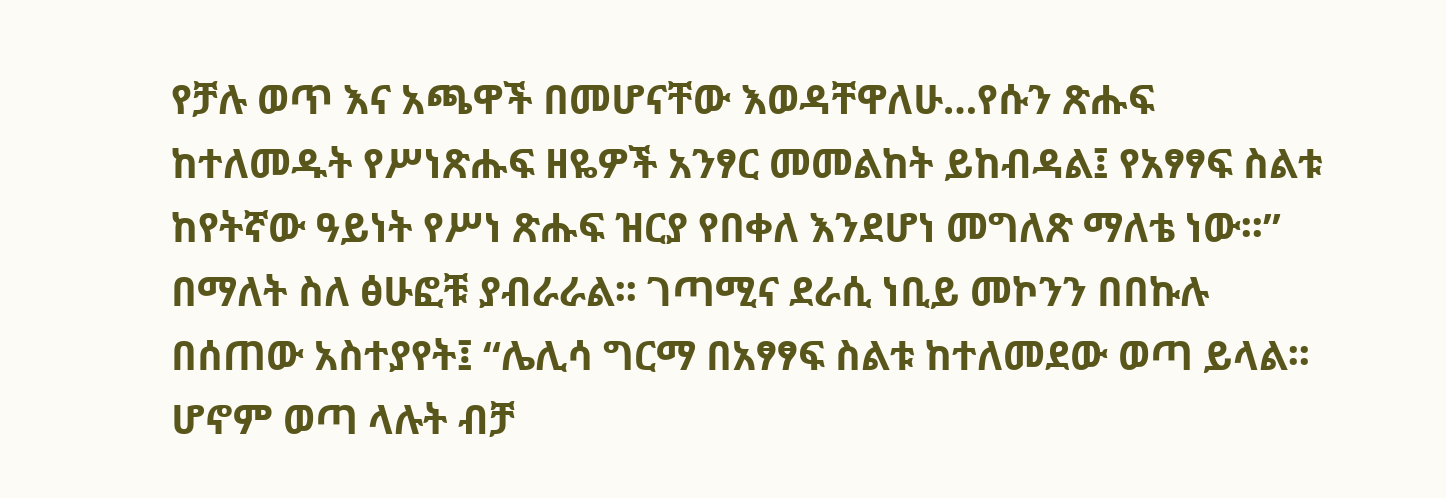የቻሉ ወጥ እና አጫዋች በመሆናቸው እወዳቸዋለሁ…የሱን ጽሑፍ ከተለመዱት የሥነጽሑፍ ዘዬዎች አንፃር መመልከት ይከብዳል፤ የአፃፃፍ ስልቱ ከየትኛው ዓይነት የሥነ ጽሑፍ ዝርያ የበቀለ እንደሆነ መግለጽ ማለቴ ነው፡፡” በማለት ስለ ፅሁፎቹ ያብራራል፡፡ ገጣሚና ደራሲ ነቢይ መኮንን በበኩሉ በሰጠው አስተያየት፤ “ሌሊሳ ግርማ በአፃፃፍ ስልቱ ከተለመደው ወጣ ይላል፡፡ ሆኖም ወጣ ላሉት ብቻ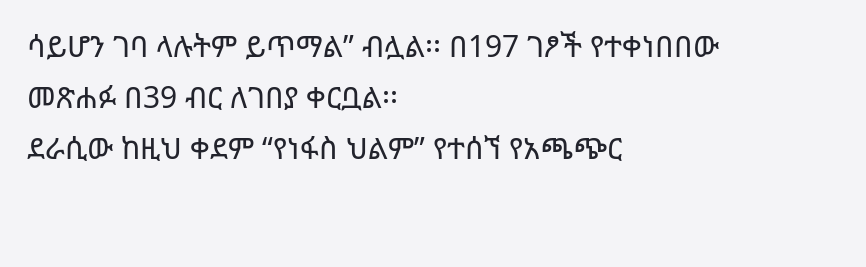ሳይሆን ገባ ላሉትም ይጥማል” ብሏል፡፡ በ197 ገፆች የተቀነበበው መጽሐፉ በ39 ብር ለገበያ ቀርቧል፡፡
ደራሲው ከዚህ ቀደም “የነፋስ ህልም” የተሰኘ የአጫጭር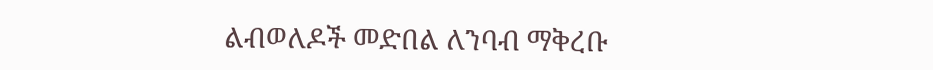ልብወለዶች መድበል ለንባብ ማቅረቡ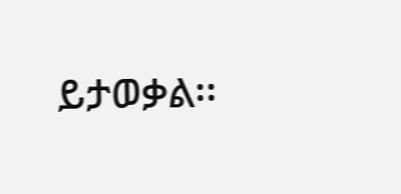ይታወቃል፡፡